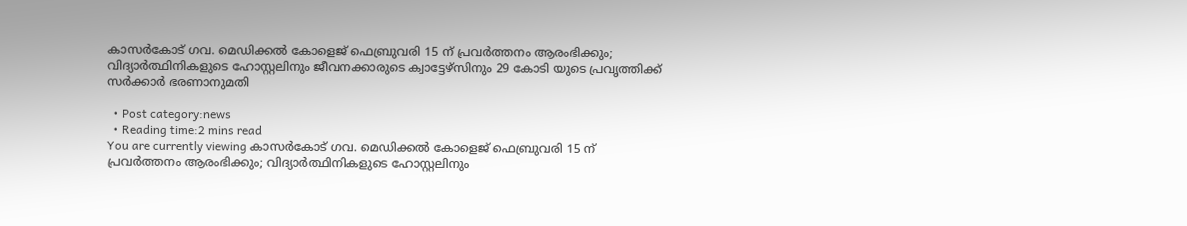കാസര്‍കോട് ഗവ. മെഡിക്കല്‍ കോളെജ് ഫെബ്രുവരി 15 ന് പ്രവര്‍ത്തനം ആരംഭിക്കും; വിദ്യാര്‍ത്ഥിനികളുടെ ഹോസ്റ്റലിനും ജീവനക്കാരുടെ ക്വാട്ടേഴ്‌സിനും 29 കോടി യുടെ പ്രവൃത്തിക്ക് സര്‍ക്കാര്‍ ഭരണാനുമതി

  • Post category:news
  • Reading time:2 mins read
You are currently viewing കാസര്‍കോട് ഗവ. മെഡിക്കല്‍ കോളെജ് ഫെബ്രുവരി 15 ന് പ്രവര്‍ത്തനം ആരംഭിക്കും; വിദ്യാര്‍ത്ഥിനികളുടെ ഹോസ്റ്റലിനും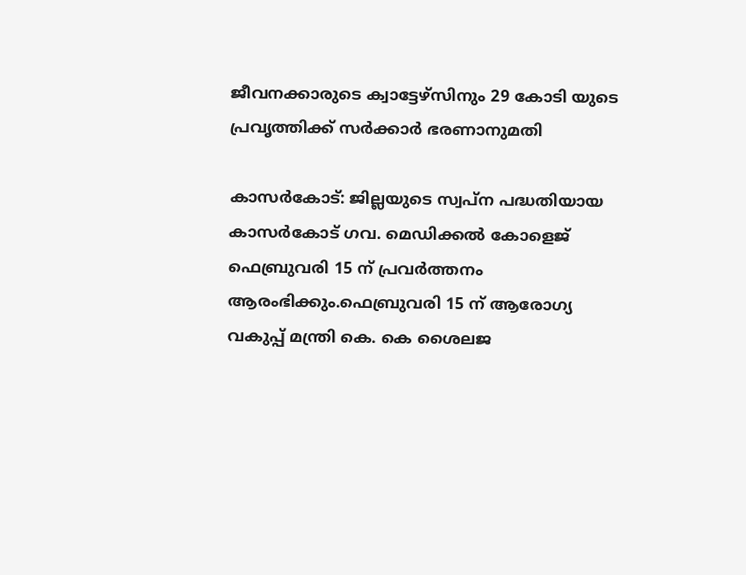ജീവനക്കാരുടെ ക്വാട്ടേഴ്‌സിനും 29 കോടി യുടെ പ്രവൃത്തിക്ക് സര്‍ക്കാര്‍ ഭരണാനുമതി

കാസര്‍കോട്: ജില്ലയുടെ സ്വപ്ന പദ്ധതിയായ കാസര്‍കോട് ഗവ. മെഡിക്കല്‍ കോളെജ് ഫെബ്രുവരി 15 ന് പ്രവര്‍ത്തനം ആരംഭിക്കും.ഫെബ്രുവരി 15 ന് ആരോഗ്യ വകുപ്പ് മന്ത്രി കെ. കെ ശൈലജ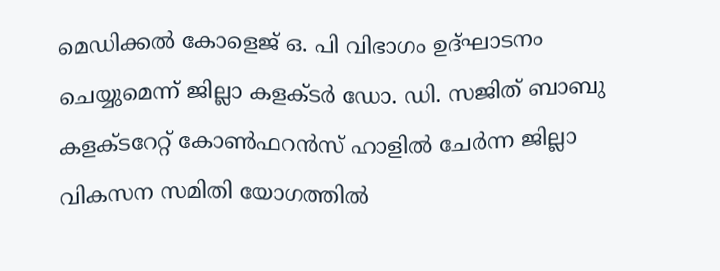മെഡിക്കല്‍ കോളെജ് ഒ. പി വിഭാഗം ഉദ്ഘാടനം ചെയ്യുമെന്ന് ജില്ലാ കളക്ടര്‍ ഡോ. ഡി. സജിത് ബാബു കളക്ടറേറ്റ് കോണ്‍ഫറന്‍സ് ഹാളില്‍ ചേര്‍ന്ന ജില്ലാ വികസന സമിതി യോഗത്തില്‍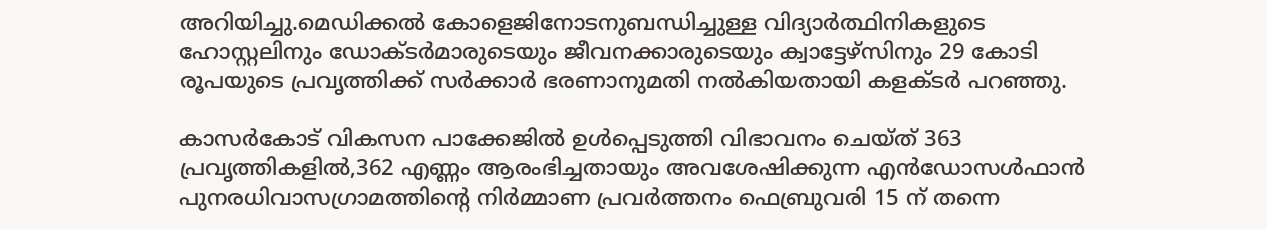അറിയിച്ചു.മെഡിക്കല്‍ കോളെജിനോടനുബന്ധിച്ചുള്ള വിദ്യാര്‍ത്ഥിനികളുടെ ഹോസ്റ്റലിനും ഡോക്ടര്‍മാരുടെയും ജീവനക്കാരുടെയും ക്വാട്ടേഴ്‌സിനും 29 കോടി രൂപയുടെ പ്രവൃത്തിക്ക് സര്‍ക്കാര്‍ ഭരണാനുമതി നല്‍കിയതായി കളക്ടര്‍ പറഞ്ഞു.

കാസര്‍കോട് വികസന പാക്കേജില്‍ ഉള്‍പ്പെടുത്തി വിഭാവനം ചെയ്ത് 363 പ്രവൃത്തികളില്‍,362 എണ്ണം ആരംഭിച്ചതായും അവശേഷിക്കുന്ന എന്‍ഡോസള്‍ഫാന്‍ പുനരധിവാസഗ്രാമത്തിന്‍റെ നിര്‍മ്മാണ പ്രവര്‍ത്തനം ഫെബ്രുവരി 15 ന് തന്നെ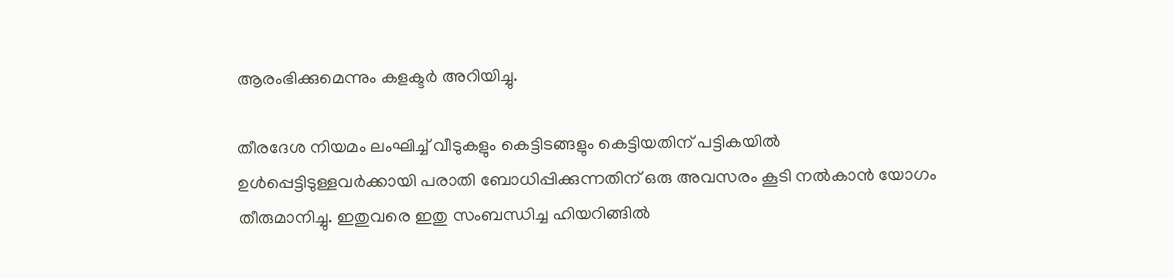ആരംഭിക്കുമെന്നും കളക്ടര്‍ അറിയിച്ചു.

തീരദേശ നിയമം ലംഘിച്ച് വീടുകളും കെട്ടിടങ്ങളും കെട്ടിയതിന് പട്ടികയില്‍ ഉള്‍പ്പെട്ടിടുള്ളവര്‍ക്കായി പരാതി ബോധിപ്പിക്കുന്നതിന് ഒരു അവസരം കൂടി നല്‍കാന്‍ യോഗം തീരുമാനിച്ചു. ഇതുവരെ ഇതു സംബന്ധിച്ച ഹിയറിങ്ങില്‍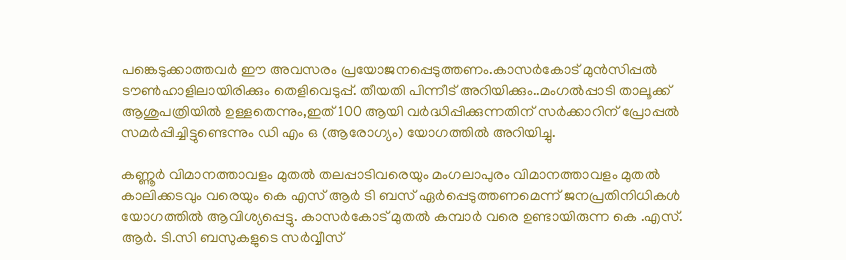പങ്കെടുക്കാത്തവര്‍ ഈ അവസരം പ്രയോജനപ്പെടുത്തണം.കാസര്‍കോട് മുന്‍സിപ്പല്‍ ടൗണ്‍ഹാളിലായിരിക്കും തെളിവെടുപ്പ്. തീയതി പിന്നീട് അറിയിക്കും..മംഗല്‍പ്പാടി താലൂക്ക് ആശുപത്രിയില്‍ ഉള്ളതെന്നും,ഇത് 100 ആയി വര്‍ദ്ധിപ്പിക്കുന്നതിന് സര്‍ക്കാറിന് പ്രോപ്പല്‍ സമര്‍പ്പിച്ചിട്ടുണ്ടെന്നും ഡി എം ഒ (ആരോഗ്യം) യോഗത്തില്‍ അറിയിച്ചു.

കണ്ണൂര്‍ വിമാനത്താവളം മുതല്‍ തലപ്പാടിവരെയും മംഗലാപുരം വിമാനത്താവളം മുതല്‍ കാലിക്കടവും വരെയും കെ എസ് ആര്‍ ടി ബസ് ഏര്‍പ്പെടുത്തണമെന്ന് ജനപ്രതിനിധികള്‍ യോഗത്തില്‍ ആവിശ്യപ്പെട്ടു. കാസര്‍കോട് മുതല്‍ കമ്പാര്‍ വരെ ഉണ്ടായിരുന്ന കെ .എസ്. ആര്‍. ടി.സി ബസുകളുടെ സര്‍വ്വീസ്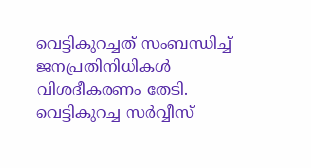വെട്ടികുറച്ചത് സംബന്ധിച്ച് ജനപ്രതിനിധികള്‍ വിശദീകരണം തേടി. വെട്ടികുറച്ച സര്‍വ്വീസ്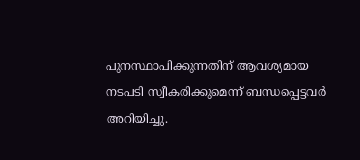പുനസ്ഥാപിക്കുന്നതിന് ആവശ്യമായ നടപടി സ്വീകരിക്കുമെന്ന് ബന്ധപ്പെട്ടവര്‍ അറിയിച്ചു.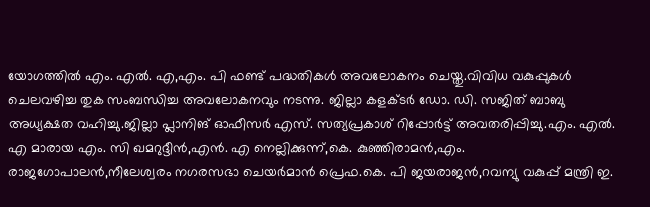യോഗത്തില്‍ എം. എല്‍. എ,എം. പി ഫണ്ട് പദ്ധതികള്‍ അവലോകനം ചെയ്തു.വിവിധ വകുപ്പുകള്‍ ചെലവഴിച്ച തുക സംബന്ധിച്ച അവലോകനവും നടന്നു. ജില്ലാ കളക്ടര്‍ ഡോ. ഡി. സജിത് ബാബു അധ്യക്ഷത വഹിച്ചു.ജില്ലാ പ്ലാനിങ് ഓഫീസര്‍ എസ്. സത്യപ്രകാശ് റിപ്പോര്‍ട്ട് അവതരിപ്പിച്ചു.എം. എല്‍. എ മാരായ എം. സി ഖമറുദ്ദീന്‍,എന്‍. എ നെല്ലിക്കുന്ന്,കെ. കുഞ്ഞിരാമന്‍,എം. രാജഗോപാലന്‍,നീലേശ്വരം നഗരസഭാ ചെയര്‍മാന്‍ പ്രെഫ.കെ. പി ജയരാജന്‍,റവന്യു വകുപ്പ് മന്ത്രി ഇ.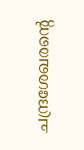ചന്ദ്രശേഖരന്‍റെ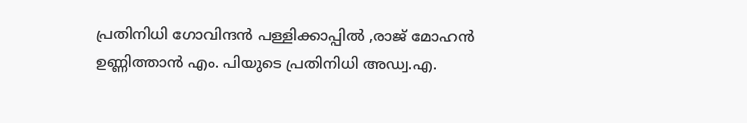പ്രതിനിധി ഗോവിന്ദന്‍ പള്ളിക്കാപ്പില്‍ ,രാജ് മോഹന്‍ ഉണ്ണിത്താന്‍ എം. പിയുടെ പ്രതിനിധി അഡ്വ.എ.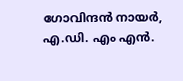ഗോവിന്ദന്‍ നായര്‍, എ.ഡി. എം എന്‍.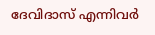ദേവിദാസ് എന്നിവര്‍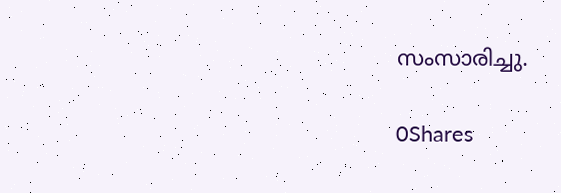സംസാരിച്ചു.

0Shares